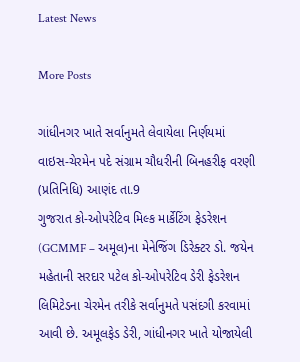Latest News

More Posts

ગાંધીનગર ખાતે સર્વાનુમતે લેવાયેલા નિર્ણયમાં વાઇસ-ચેરમેન પદે સંગ્રામ ચૌધરીની બિનહરીફ વરણી
(પ્રતિનિધિ) આણંદ તા.9
ગુજરાત કો-ઓપરેટિવ મિલ્ક માર્કેટિંગ ફેડરેશન (GCMMF – અમૂલ)ના મેનેજિંગ ડિરેક્ટર ડો. જયેન મહેતાની સરદાર પટેલ કો-ઓપરેટિવ ડેરી ફેડરેશન લિમિટેડના ચેરમેન તરીકે સર્વાનુમતે પસંદગી કરવામાં આવી છે. અમૂલફેડ ડેરી, ગાંધીનગર ખાતે યોજાયેલી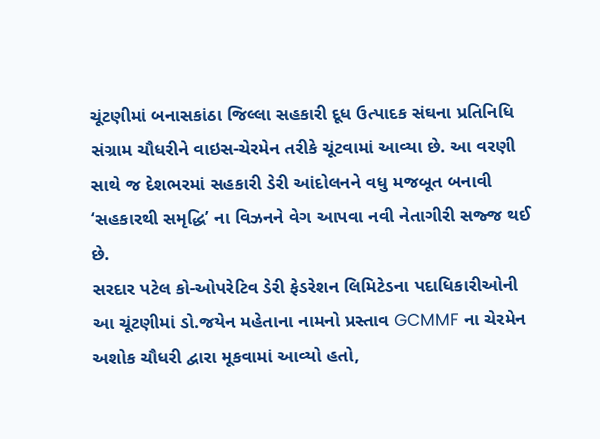ચૂંટણીમાં બનાસકાંઠા જિલ્લા સહકારી દૂધ ઉત્પાદક સંઘના પ્રતિનિધિ સંગ્રામ ચૌધરીને વાઇસ-ચેરમેન તરીકે ચૂંટવામાં આવ્યા છે. આ વરણી સાથે જ દેશભરમાં સહકારી ડેરી આંદોલનને વધુ મજબૂત બનાવી ‘સહકારથી સમૃદ્ધિ’ ના વિઝનને વેગ આપવા નવી નેતાગીરી સજ્જ થઈ છે.
સરદાર પટેલ કો-ઓપરેટિવ ડેરી ફેડરેશન લિમિટેડના પદાધિકારીઓની આ ચૂંટણીમાં ડો.જયેન મહેતાના નામનો પ્રસ્તાવ GCMMF ના ચેરમેન અશોક ચૌધરી દ્વારા મૂકવામાં આવ્યો હતો,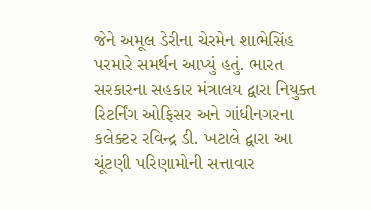જેને અમૂલ ડેરીના ચેરમેન શાભેસિંહ પરમારે સમર્થન આપ્યું હતું. ભારત સરકારના સહકાર મંત્રાલય દ્વારા નિયુક્ત રિટર્નિંગ ઓફિસર અને ગાંધીનગરના કલેક્ટર રવિન્દ્ર ડી. ખટાલે દ્વારા આ ચૂંટણી પરિણામોની સત્તાવાર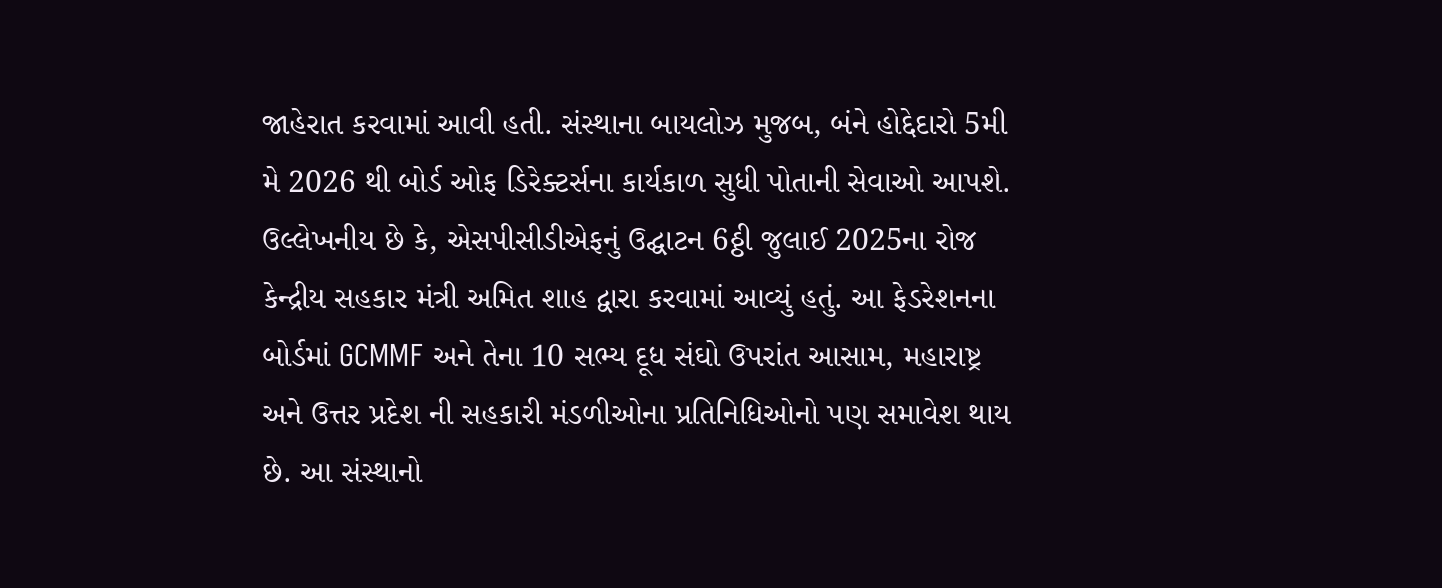જાહેરાત કરવામાં આવી હતી. સંસ્થાના બાયલોઝ મુજબ, બંને હોદ્દેદારો 5મી મે 2026 થી બોર્ડ ઓફ ડિરેક્ટર્સના કાર્યકાળ સુધી પોતાની સેવાઓ આપશે.
ઉલ્લેખનીય છે કે, એસપીસીડીએફનું ઉદ્ઘાટન 6ઠ્ઠી જુલાઈ 2025ના રોજ કેન્દ્રીય સહકાર મંત્રી અમિત શાહ દ્વારા કરવામાં આવ્યું હતું. આ ફેડરેશનના બોર્ડમાં GCMMF અને તેના 10 સભ્ય દૂધ સંઘો ઉપરાંત આસામ, મહારાષ્ટ્ર અને ઉત્તર પ્રદેશ ની સહકારી મંડળીઓના પ્રતિનિધિઓનો પણ સમાવેશ થાય છે. આ સંસ્થાનો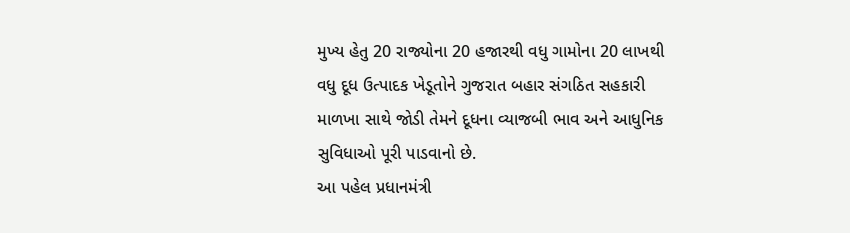મુખ્ય હેતુ 20 રાજ્યોના 20 હજારથી વધુ ગામોના 20 લાખથી વધુ દૂધ ઉત્પાદક ખેડૂતોને ગુજરાત બહાર સંગઠિત સહકારી માળખા સાથે જોડી તેમને દૂધના વ્યાજબી ભાવ અને આધુનિક સુવિધાઓ પૂરી પાડવાનો છે.
આ પહેલ પ્રધાનમંત્રી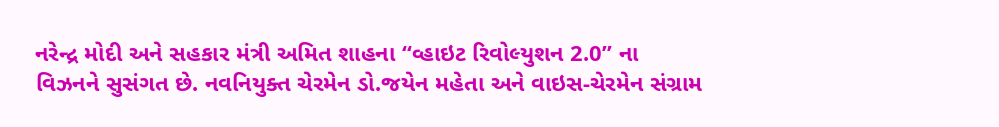નરેન્દ્ર મોદી અને સહકાર મંત્રી અમિત શાહના “વ્હાઇટ રિવોલ્યુશન 2.0” ના વિઝનને સુસંગત છે. નવનિયુક્ત ચેરમેન ડો.જયેન મહેતા અને વાઇસ-ચેરમેન સંગ્રામ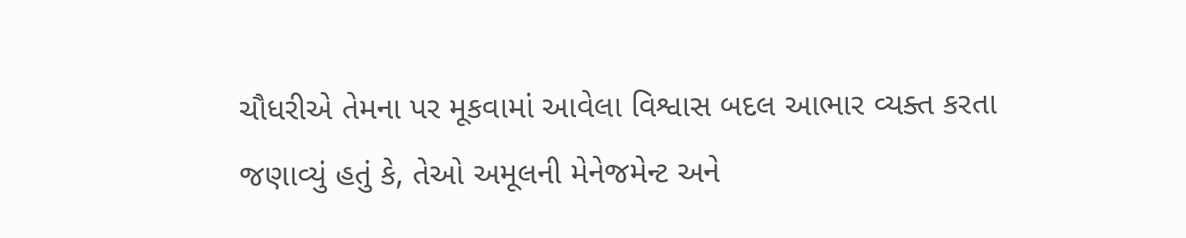ચૌધરીએ તેમના પર મૂકવામાં આવેલા વિશ્વાસ બદલ આભાર વ્યક્ત કરતા જણાવ્યું હતું કે, તેઓ અમૂલની મેનેજમેન્ટ અને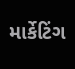માર્કેટિંગ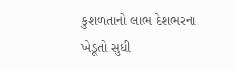કુશળતાનો લાભ દેશભરના ખેડૂતો સુધી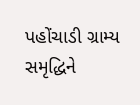પહોંચાડી ગ્રામ્ય સમૃદ્ધિને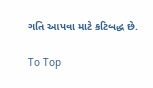ગતિ આપવા માટે કટિબદ્ધ છે.

To Top